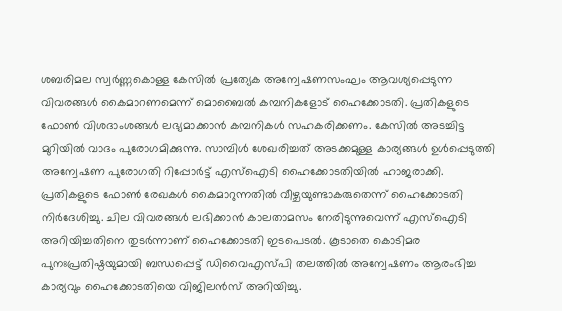ശബരിമല സ്വർണ്ണകൊള്ള കേസിൽ പ്രത്യേക അന്വേഷണസംഘം ആവശ്യപ്പെടുന്ന വിവരങ്ങൾ കൈമാറണമെന്ന് മൊബൈൽ കമ്പനികളോട് ഹൈക്കോടതി. പ്രതികളുടെ ഫോൺ വിശദാംശങ്ങൾ ലഭ്യമാക്കാൻ കമ്പനികൾ സഹകരിക്കണം. കേസിൽ അടച്ചിട്ട മുറിയിൽ വാദം പുരോഗമിക്കുന്നു. സാമ്പിൾ ശേഖരിച്ചത് അടക്കമുള്ള കാര്യങ്ങൾ ഉൾപ്പെടുത്തി അന്വേഷണ പുരോഗതി റിപ്പോർട്ട് എസ്ഐടി ഹൈക്കോടതിയിൽ ഹാജരാക്കി. പ്രതികളുടെ ഫോൺ രേഖകൾ കൈമാറുന്നതിൽ വീഴ്ചയുണ്ടാകരുതെന്ന് ഹൈക്കോടതി നിർദേശിച്ചു. ചില വിവരങ്ങൾ ലഭിക്കാൻ കാലതാമസം നേരിടുന്നുവെന്ന് എസ്ഐടി അറിയിച്ചതിനെ തുടർന്നാണ് ഹൈക്കോടതി ഇടപെടൽ. കൂടാതെ കൊടിമര പുനഃപ്രതിഷ്ഠയുമായി ബന്ധപ്പെട്ട് ഡിവൈഎസ്പി തലത്തിൽ അന്വേഷണം ആരംഭിച്ച കാര്യവും ഹൈക്കോടതിയെ വിജിലൻസ് അറിയിച്ചു.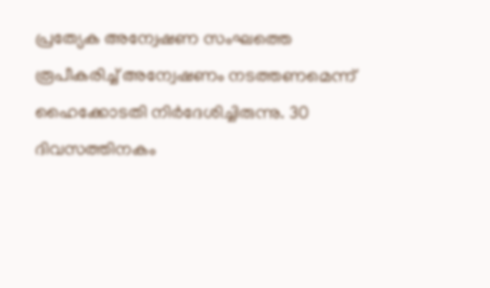പ്രത്യേക അന്വേഷണ സംഘത്തെ രൂപീകരിച്ച് അന്വേഷണം നടത്തണമെന്ന് ഹൈക്കോടതി നിർദേശിച്ചിരുന്നു. 30 ദിവസത്തിനകം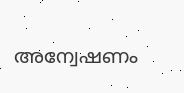അന്വേഷണം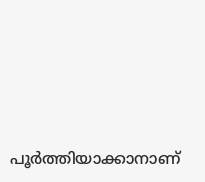പൂർത്തിയാക്കാനാണ്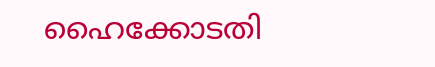ഹൈക്കോടതി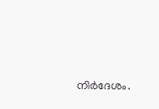നിർദേശം.